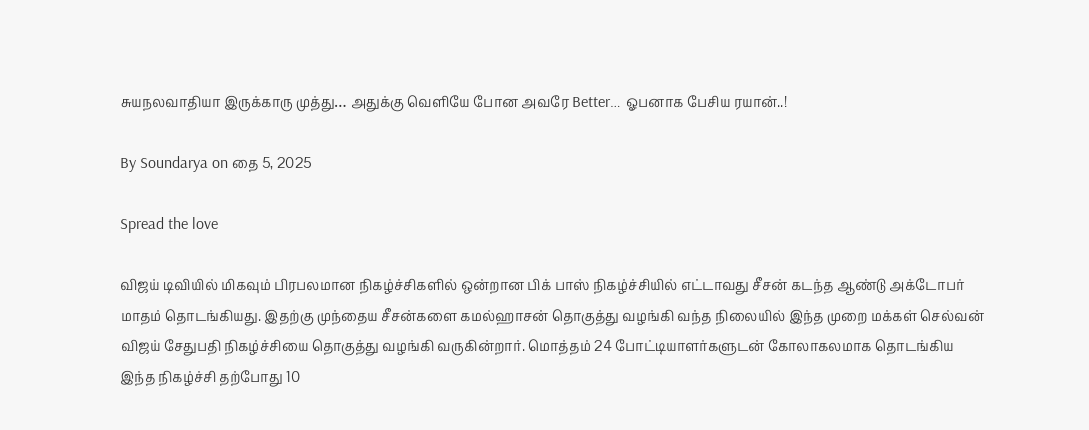சுயநலவாதியா இருக்காரு முத்து… அதுக்கு வெளியே போன அவரே Better… ஓபனாக பேசிய ரயான்..!

By Soundarya on தை 5, 2025

Spread the love

விஜய் டிவியில் மிகவும் பிரபலமான நிகழ்ச்சிகளில் ஒன்றான பிக் பாஸ் நிகழ்ச்சியில் எட்டாவது சீசன் கடந்த ஆண்டு அக்டோபர் மாதம் தொடங்கியது. இதற்கு முந்தைய சீசன்களை கமல்ஹாசன் தொகுத்து வழங்கி வந்த நிலையில் இந்த முறை மக்கள் செல்வன் விஜய் சேதுபதி நிகழ்ச்சியை தொகுத்து வழங்கி வருகின்றார். மொத்தம் 24 போட்டியாளர்களுடன் கோலாகலமாக தொடங்கிய இந்த நிகழ்ச்சி தற்போது 10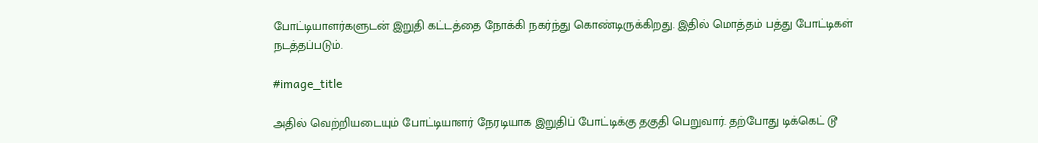போட்டியாளர்களுடன் இறுதி கட்டத்தை நோக்கி நகர்ந்து கொண்டிருக்கிறது. இதில் மொத்தம் பத்து போட்டிகள் நடத்தப்படும்.

#image_title

அதில் வெற்றியடையும் போட்டியாளர் நேரடியாக இறுதிப் போட்டிக்கு தகுதி பெறுவார். தற்போது டிக்கெட் டூ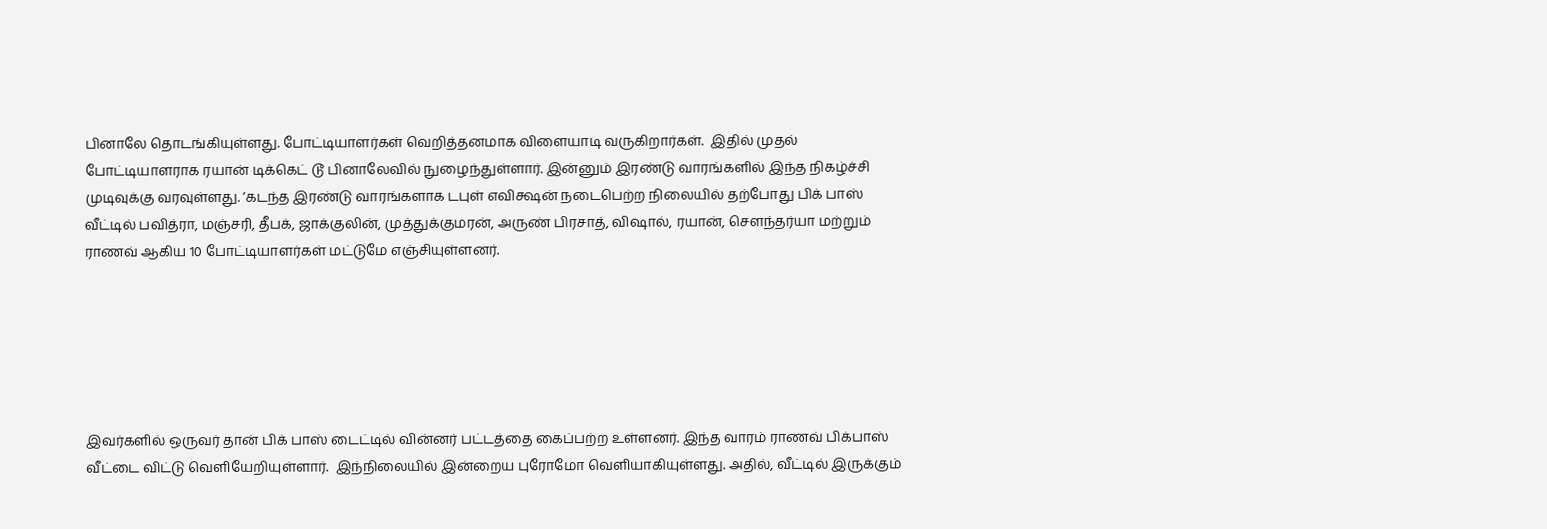பினாலே தொடங்கியுள்ளது. போட்டியாளர்கள் வெறித்தனமாக விளையாடி வருகிறார்கள்.  இதில் முதல் போட்டியாளராக ரயான் டிக்கெட் டூ பினாலேவில் நுழைந்துள்ளார். இன்னும் இரண்டு வாரங்களில் இந்த நிகழ்ச்சி முடிவுக்கு வரவுள்ளது. ‘கடந்த இரண்டு வாரங்களாக டபுள் எவிக்ஷன் நடைபெற்ற நிலையில் தற்போது பிக் பாஸ் வீட்டில் பவித்ரா, மஞ்சரி, தீபக், ஜாக்குலின், முத்துக்குமரன், அருண் பிரசாத், விஷால், ரயான், சௌந்தர்யா மற்றும் ராணவ் ஆகிய 10 போட்டியாளர்கள் மட்டுமே எஞ்சியுள்ளனர்.






இவர்களில் ஒருவர் தான் பிக் பாஸ் டைட்டில் வின்னர் பட்டத்தை கைப்பற்ற உள்ளனர். இந்த வாரம் ராணவ் பிக்பாஸ் வீட்டை விட்டு வெளியேறியுள்ளார்.  இந்நிலையில் இன்றைய புரோமோ வெளியாகியுள்ளது. அதில், வீட்டில் இருக்கும்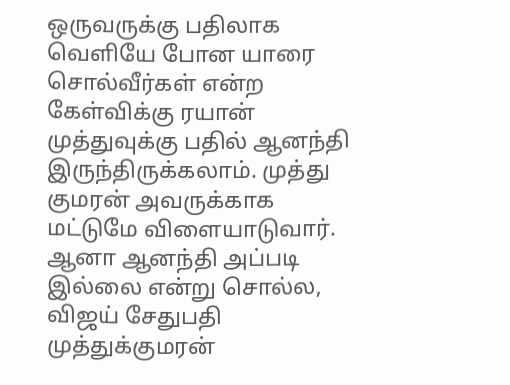ஒருவருக்கு பதிலாக வெளியே போன யாரை சொல்வீர்கள் என்ற கேள்விக்கு ரயான் முத்துவுக்கு பதில் ஆனந்தி இருந்திருக்கலாம். முத்து குமரன் அவருக்காக மட்டுமே விளையாடுவார். ஆனா ஆனந்தி அப்படி இல்லை என்று சொல்ல, விஜய் சேதுபதி முத்துக்குமரன்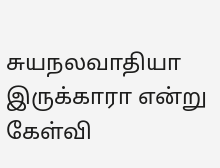சுயநலவாதியா இருக்காரா என்று கேள்வி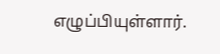எழுப்பியுள்ளார்.